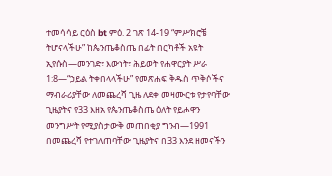ተመሳሳይ ርዕስ bt ምዕ. 2 ገጽ 14-19 “ምሥክሮቼ ትሆናላችሁ” ከጴንጤቆስጤ በፊት በርካቶች አዩት ኢየሱስ—መንገድ፣ እውነት፣ ሕይወት የሐዋርያት ሥራ 1:8—“ኃይል ትቀበላላችሁ” የመጽሐፍ ቅዱስ ጥቅሶችና ማብራሪያቸው ለመጨረሻ ጊዜ ለደቀ መዛሙርቱ የታየባቸው ጊዜያትና የ33 እዘአ የጴንጤቆስጤ ዕለት የይሖዋን መንግሥት የሚያስታውቅ መጠበቂያ ግንብ—1991 በመጨረሻ የተገለጠባቸው ጊዜያትና በ33 እንደ ዘመናችን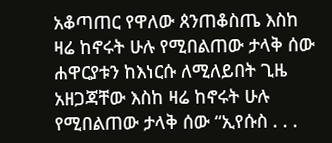አቆጣጠር የዋለው ጰንጠቆስጤ እስከ ዛሬ ከኖሩት ሁሉ የሚበልጠው ታላቅ ሰው ሐዋርያቱን ከእነርሱ ለሚለይበት ጊዜ አዘጋጃቸው እስከ ዛሬ ከኖሩት ሁሉ የሚበልጠው ታላቅ ሰው “ኢየሱስ . . .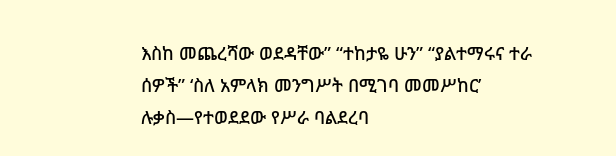እስከ መጨረሻው ወደዳቸው” “ተከታዬ ሁን” “ያልተማሩና ተራ ሰዎች” ‘ስለ አምላክ መንግሥት በሚገባ መመሥከር’ ሉቃስ—የተወደደው የሥራ ባልደረባ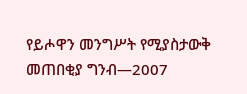የይሖዋን መንግሥት የሚያስታውቅ መጠበቂያ ግንብ—2007